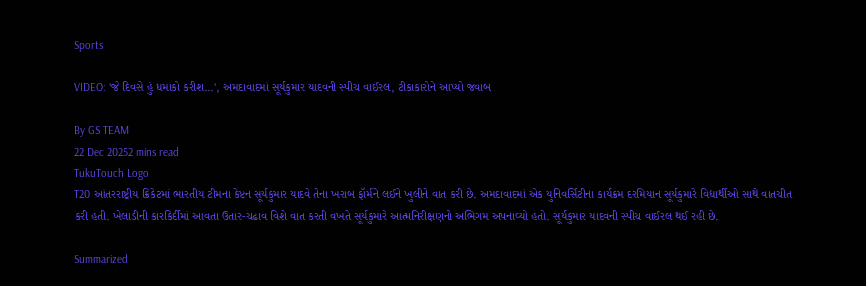Sports

VIDEO: 'જે દિવસે હું ધમાકો કરીશ...', અમદાવાદમાં સૂર્યકુમાર યાદવની સ્પીચ વાઈરલ, ટીકાકારોને આપ્યો જવાબ

By GS TEAM
22 Dec 20252 mins read
TukuTouch Logo
T20 આંતરરાષ્ટ્રીય ક્રિકેટમાં ભારતીય ટીમના કેપ્ટન સૂર્યકુમાર યાદવે તેના ખરાબ ફૉર્મને લઈને ખુલીને વાત કરી છે. અમદાવાદમાં એક યુનિવર્સિટીના કાર્યક્રમ દરમિયાન સૂર્યકુમારે વિદ્યાર્થીઓ સાથે વાતચીત કરી હતી. ખેલાડીની કારકિર્દીમાં આવતા ઉતાર-ચઢાવ વિશે વાત કરતી વખતે સૂર્યકુમારે આત્મનિરીક્ષણનો અભિગમ અપનાવ્યો હતો. સૂર્યકુમાર યાદવની સ્પીચ વાઈરલ થઈ રહી છે.

Summarized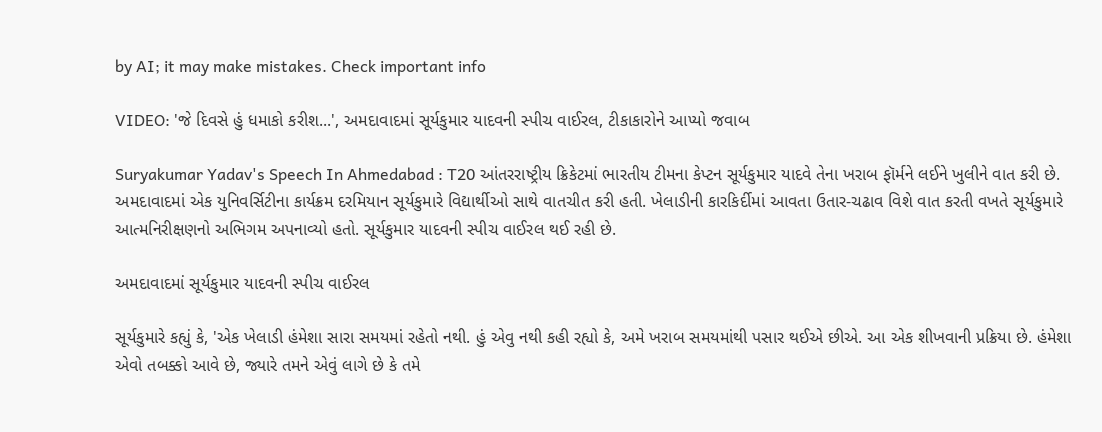by AI; it may make mistakes. Check important info

VIDEO: 'જે દિવસે હું ધમાકો કરીશ...', અમદાવાદમાં સૂર્યકુમાર યાદવની સ્પીચ વાઈરલ, ટીકાકારોને આપ્યો જવાબ

Suryakumar Yadav's Speech In Ahmedabad : T20 આંતરરાષ્ટ્રીય ક્રિકેટમાં ભારતીય ટીમના કેપ્ટન સૂર્યકુમાર યાદવે તેના ખરાબ ફૉર્મને લઈને ખુલીને વાત કરી છે. અમદાવાદમાં એક યુનિવર્સિટીના કાર્યક્રમ દરમિયાન સૂર્યકુમારે વિદ્યાર્થીઓ સાથે વાતચીત કરી હતી. ખેલાડીની કારકિર્દીમાં આવતા ઉતાર-ચઢાવ વિશે વાત કરતી વખતે સૂર્યકુમારે આત્મનિરીક્ષણનો અભિગમ અપનાવ્યો હતો. સૂર્યકુમાર યાદવની સ્પીચ વાઈરલ થઈ રહી છે.

અમદાવાદમાં સૂર્યકુમાર યાદવની સ્પીચ વાઈરલ

સૂર્યકુમારે કહ્યું કે, 'એક ખેલાડી હંમેશા સારા સમયમાં રહેતો નથી. હું એવુ નથી કહી રહ્યો કે, અમે ખરાબ સમયમાંથી પસાર થઈએ છીએ. આ એક શીખવાની પ્રક્રિયા છે. હંમેશા એવો તબક્કો આવે છે, જ્યારે તમને એવું લાગે છે કે તમે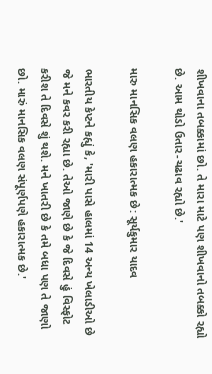શીખવાના તબક્કામાં છો. તે મારા માટે પણ શીખવાનો તબક્કો રહ્યો છે. આમ થોડો ઉતાર-ચઢાવ રહ્યો છે.'

મારુ માનસિક વલણ હકારાત્મક છે: સૂર્યકુમાર યાદવ

ભારતીય કેપ્ટને કહ્યું કે, 'મારી પાસે હાલમાં 14 અન્ય ખેલાડીઓ છે જે મને કવર કરી રહ્યા છે. તેઓ જાણે છે કે જે દિવસે હું વિસ્ફોટ કરીશ તે દિવસે શું થશે. મને ખાતરી છે કે તમે બધા પણ તે જાણો છો. મારું માનસિક વલણ સંપૂર્ણપણે હકારાત્મક છે.'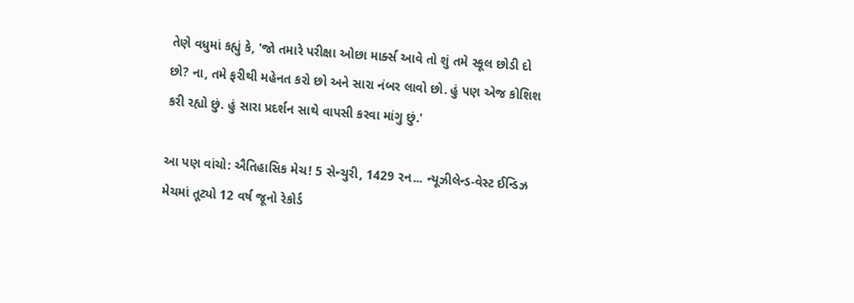તેણે વધુમાં કહ્યું કે, 'જો તમારે પરીક્ષા ઓછા માર્ક્સ આવે તો શું તમે સ્કૂલ છોડી દો છો? ના, તમે ફરીથી મહેનત કરો છો અને સારા નંબર લાવો છો. હું પણ એજ કોશિશ કરી રહ્યો છું. હું સારા પ્રદર્શન સાથે વાપસી કરવા માંગુ છું.'

આ પણ વાંચો: ઐતિહાસિક મેચ! 5 સેન્ચુરી, 1429 રન... ન્યૂઝીલેન્ડ-વેસ્ટ ઈન્ડિઝ મેચમાં તૂટ્યો 12 વર્ષ જૂનો રેકોર્ડ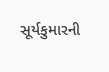સૂર્યકુમારની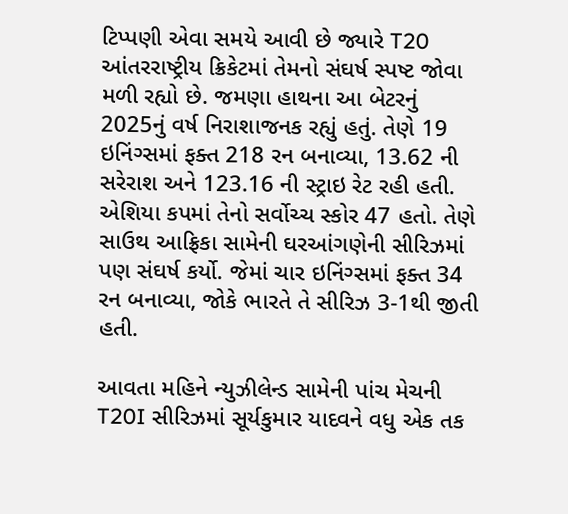ટિપ્પણી એવા સમયે આવી છે જ્યારે T20 આંતરરાષ્ટ્રીય ક્રિકેટમાં તેમનો સંઘર્ષ સ્પષ્ટ જોવા મળી રહ્યો છે. જમણા હાથના આ બેટરનું 2025નું વર્ષ નિરાશાજનક રહ્યું હતું. તેણે 19 ઇનિંગ્સમાં ફક્ત 218 રન બનાવ્યા, 13.62 ની સરેરાશ અને 123.16 ની સ્ટ્રાઇ રેટ રહી હતી. એશિયા કપમાં તેનો સર્વોચ્ચ સ્કોર 47 હતો. તેણે સાઉથ આફ્રિકા સામેની ઘરઆંગણેની સીરિઝમાં પણ સંઘર્ષ કર્યો. જેમાં ચાર ઇનિંગ્સમાં ફક્ત 34 રન બનાવ્યા, જોકે ભારતે તે સીરિઝ 3-1થી જીતી હતી.

આવતા મહિને ન્યુઝીલેન્ડ સામેની પાંચ મેચની T20I સીરિઝમાં સૂર્યકુમાર યાદવને વધુ એક તક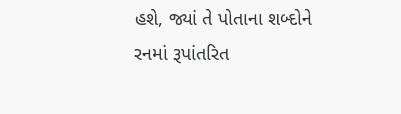હશે, જ્યાં તે પોતાના શબ્દોને રનમાં રૂપાંતરિત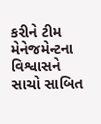કરીને ટીમ મેનેજમેન્ટના વિશ્વાસને સાચો સાબિત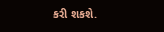કરી શકશે.